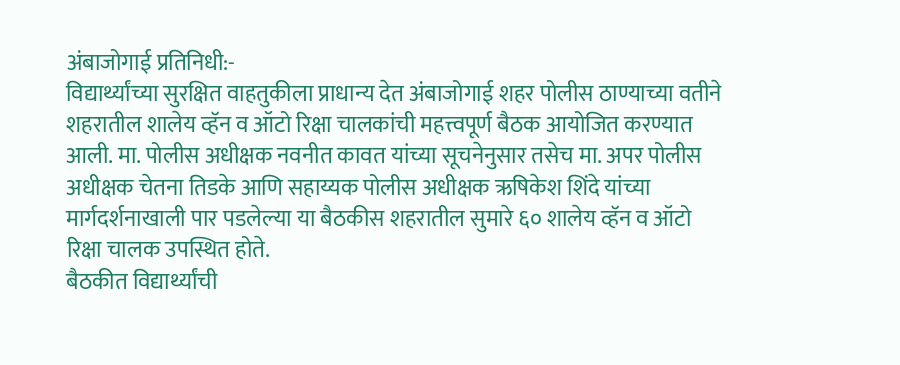अंबाजोगाई प्रतिनिधी:-
विद्यार्थ्यांच्या सुरक्षित वाहतुकीला प्राधान्य देत अंबाजोगाई शहर पोलीस ठाण्याच्या वतीने शहरातील शालेय व्हॅन व ऑटो रिक्षा चालकांची महत्त्वपूर्ण बैठक आयोजित करण्यात आली. मा. पोलीस अधीक्षक नवनीत कावत यांच्या सूचनेनुसार तसेच मा. अपर पोलीस अधीक्षक चेतना तिडके आणि सहाय्यक पोलीस अधीक्षक ऋषिकेश शिंदे यांच्या मार्गदर्शनाखाली पार पडलेल्या या बैठकीस शहरातील सुमारे ६० शालेय व्हॅन व ऑटो रिक्षा चालक उपस्थित होते.
बैठकीत विद्यार्थ्यांची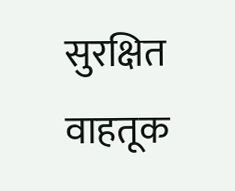सुरक्षित वाहतूक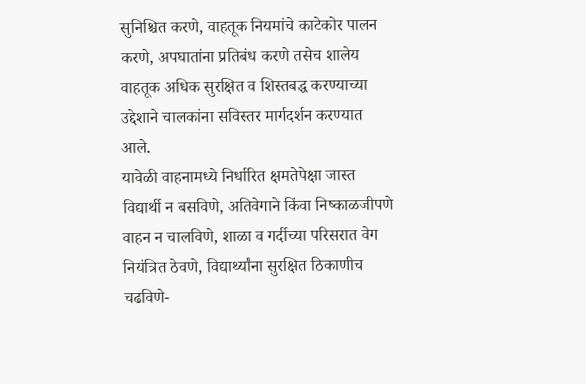सुनिश्चित करणे, वाहतूक नियमांचे काटेकोर पालन करणे, अपघातांना प्रतिबंध करणे तसेच शालेय वाहतूक अधिक सुरक्षित व शिस्तबद्ध करण्याच्या उद्देशाने चालकांना सविस्तर मार्गदर्शन करण्यात आले.
यावेळी वाहनामध्ये निर्धारित क्षमतेपेक्षा जास्त विद्यार्थी न बसविणे, अतिवेगाने किंवा निष्काळजीपणे वाहन न चालविणे, शाळा व गर्दीच्या परिसरात वेग नियंत्रित ठेवणे, विद्यार्थ्यांना सुरक्षित ठिकाणीच चढविणे-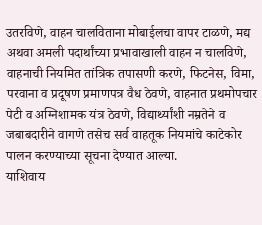उतरविणे, वाहन चालविताना मोबाईलचा वापर टाळणे, मद्य अथवा अमली पदार्थांच्या प्रभावाखाली वाहन न चालविणे, वाहनाची नियमित तांत्रिक तपासणी करणे, फिटनेस, विमा, परवाना व प्रदूषण प्रमाणपत्र वैध ठेवणे, वाहनात प्रथमोपचार पेटी व अग्निशामक यंत्र ठेवणे, विद्यार्थ्यांशी नम्रतेने व जबाबदारीने वागणे तसेच सर्व वाहतूक नियमांचे काटेकोर पालन करण्याच्या सूचना देण्यात आल्या.
याशिवाय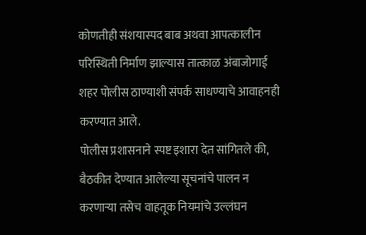कोणतीही संशयास्पद बाब अथवा आपत्कालीन परिस्थिती निर्माण झाल्यास तात्काळ अंबाजोगाई शहर पोलीस ठाण्याशी संपर्क साधण्याचे आवाहनही करण्यात आले.
पोलीस प्रशासनाने स्पष्ट इशारा देत सांगितले की, बैठकीत देण्यात आलेल्या सूचनांचे पालन न करणाऱ्या तसेच वाहतूक नियमांचे उल्लंघन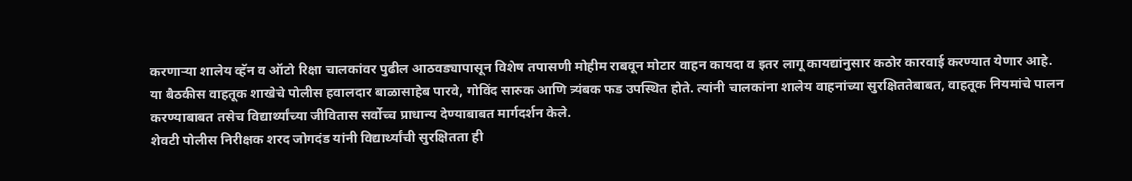करणाऱ्या शालेय व्हॅन व ऑटो रिक्षा चालकांवर पुढील आठवड्यापासून विशेष तपासणी मोहीम राबवून मोटार वाहन कायदा व इतर लागू कायद्यांनुसार कठोर कारवाई करण्यात येणार आहे.
या बैठकीस वाहतूक शाखेचे पोलीस हवालदार बाळासाहेब पारवे, गोविंद सारुक आणि त्र्यंबक फड उपस्थित होते. त्यांनी चालकांना शालेय वाहनांच्या सुरक्षिततेबाबत, वाहतूक नियमांचे पालन करण्याबाबत तसेच विद्यार्थ्यांच्या जीवितास सर्वोच्च प्राधान्य देण्याबाबत मार्गदर्शन केले.
शेवटी पोलीस निरीक्षक शरद जोगदंड यांनी विद्यार्थ्यांची सुरक्षितता ही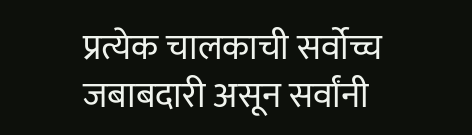प्रत्येक चालकाची सर्वोच्च जबाबदारी असून सर्वांनी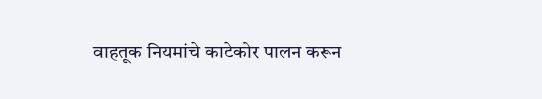वाहतूक नियमांचे काटेकोर पालन करून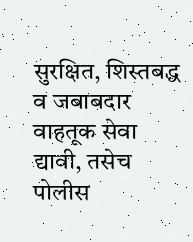सुरक्षित, शिस्तबद्ध व जबाबदार वाहतूक सेवा द्यावी, तसेच पोलीस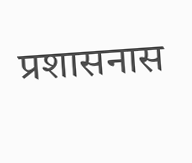प्रशासनास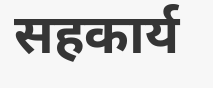सहकार्य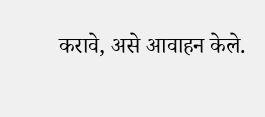करावे, असे आवाहन केले.